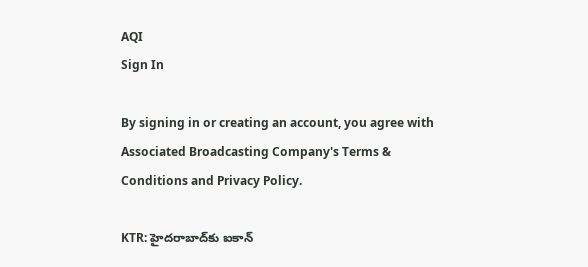AQI
Sign In

By signing in or creating an account, you agree with Associated Broadcasting Company's Terms & Conditions and Privacy Policy.

KTR: హైదరాబాద్‌కు ఐకాన్‌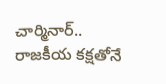చార్మినార్.. రాజకీయ కక్షతోనే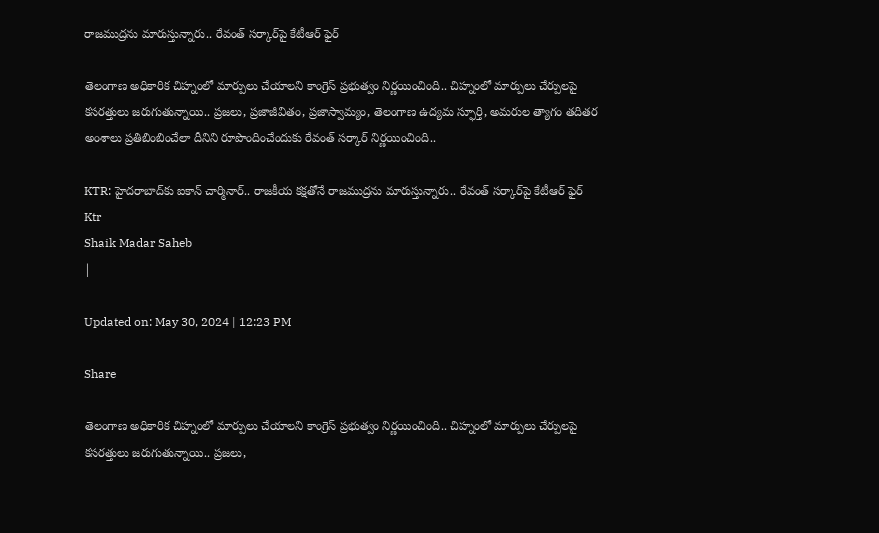రాజముద్రను మారుస్తున్నారు.. రేవంత్ సర్కార్‌పై కేటీఆర్ ఫైర్

తెలంగాణ అధికారిక చిహ్నంలో మార్పులు చేయాలని కాంగ్రెస్ ప్రభుత్వం నిర్ణయించింది.. చిహ్నంలో మార్పులు చేర్పులపై కసరత్తులు జరుగుతున్నాయి.. ప్రజలు, ప్రజాజీవితం, ప్రజాస్వామ్యం, తెలంగాణ ఉద్యమ స్ఫూర్తి, అమరుల త్యాగం తదితర అంశాలు ప్రతిబింబించేలా దీనిని రూపొందించేందుకు రేవంత్ సర్కార్ నిర్ణయించింది..

KTR: హైదరాబాద్‌కు ఐకాన్‌ చార్మినార్.. రాజకీయ కక్షతోనే రాజముద్రను మారుస్తున్నారు.. రేవంత్ సర్కార్‌పై కేటీఆర్ ఫైర్
Ktr
Shaik Madar Saheb
|

Updated on: May 30, 2024 | 12:23 PM

Share

తెలంగాణ అధికారిక చిహ్నంలో మార్పులు చేయాలని కాంగ్రెస్ ప్రభుత్వం నిర్ణయించింది.. చిహ్నంలో మార్పులు చేర్పులపై కసరత్తులు జరుగుతున్నాయి.. ప్రజలు,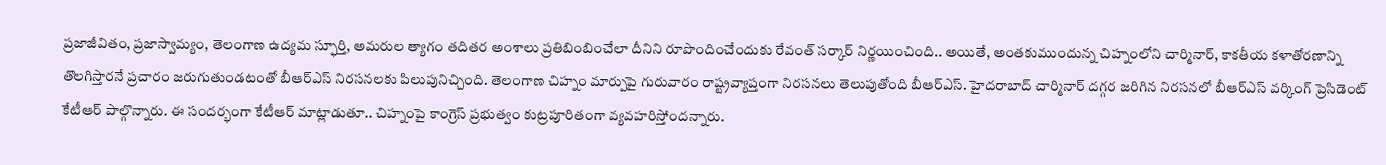ప్రజాజీవితం, ప్రజాస్వామ్యం, తెలంగాణ ఉద్యమ స్ఫూర్తి, అమరుల త్యాగం తదితర అంశాలు ప్రతిబింబించేలా దీనిని రూపొందించేందుకు రేవంత్ సర్కార్ నిర్ణయించింది.. అయితే, అంతకుముందున్న చిహ్నంలోని చార్మినార్, కాకతీయ కళాతోరణాన్ని తొలగిస్తారనే ప్రచారం జరుగుతుండటంతో బీఆర్ఎస్ నిరసనలకు పిలుపునిచ్చింది. తెలంగాణ చిహ్నం మార్పుపై గురువారం రాష్ట్రవ్యాప్తంగా నిరసనలు తెలుపుతోంది బీఆర్ఎస్. హైదరాబాద్ చార్మినార్‌ దగ్గర జరిగిన నిరసనలో బీఆర్ఎస్ వర్కింగ్ ప్రెసిడెంట్ కేటీఆర్‌ పాల్గొన్నారు. ఈ సందర్భంగా కేటీఆర్ మాట్లాడుతూ.. చిహ్నంపై కాంగ్రెస్‌ ప్రభుత్వం కుట్రపూరితంగా వ్యవహరిస్తోందన్నారు.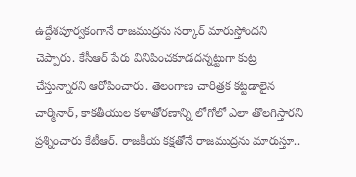ఉద్దేశపూర్వకంగానే రాజముద్రను సర్కార్ మారుస్తోందని చెప్పారు. కేసీఆర్‌ పేరు వినిపించకూడదన్నట్టుగా కుట్ర చేస్తున్నారని ఆరోపించారు. తెలంగాణ చారిత్రక కట్టడాలైన చార్మినార్‌, కాకతీయుల కళాతోరణాన్ని లోగోలో ఎలా తొలగిస్తారని ప్రశ్నించారు కేటీఆర్‌. రాజకీయ కక్షతోనే రాజముద్రను మారుస్తూ..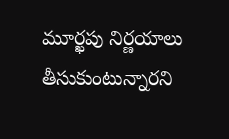మూర్ఖపు నిర్ణయాలు తీసుకుంటున్నారని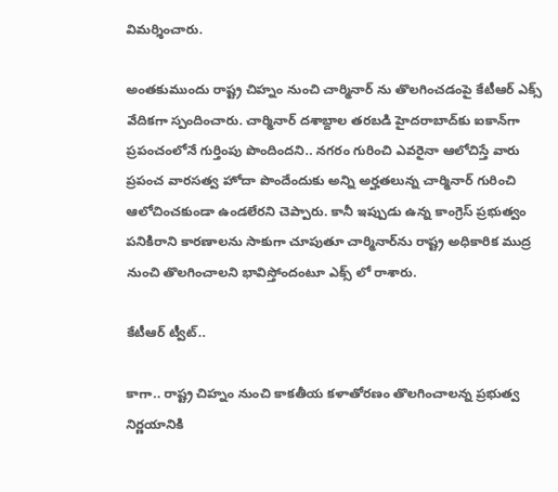విమర్శించారు.

అంతకుముందు రాష్ట్ర చిహ్నం నుంచి చార్మినార్ ను తొలగించడంపై కేటీఆర్ ఎక్స్ వేదికగా స్పందించారు. చార్మినార్ దశాబ్దాల తరబడి హైదరాబాద్‌కు ఐకాన్‌గా ప్రపంచంలోనే గుర్తింపు పొందిందని.. నగరం గురించి ఎవరైనా ఆలోచిస్తే వారు ప్రపంచ వారసత్వ హోదా పొందేందుకు అన్ని అర్హతలున్న చార్మినార్ గురించి ఆలోచించకుండా ఉండలేరని చెప్పారు. కానీ ఇప్పుడు ఉన్న కాంగ్రెస్ ప్రభుత్వం పనికిరాని కారణాలను సాకుగా చూపుతూ చార్మినార్‌ను రాష్ట్ర అధికారిక ముద్ర నుంచి తొలగించాలని భావిస్తోందంటూ ఎక్స్ లో రాశారు.

కేటీఆర్ ట్వీట్..

కాగా.. రాష్ట్ర చిహ్నం నుంచి కాకతీయ కళాతోరణం తొలగించాలన్న ప్రభుత్వ నిర్ణయానికి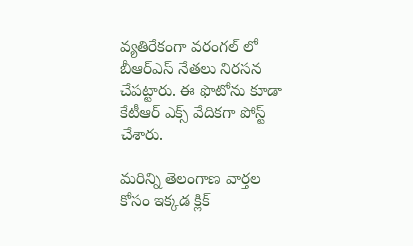వ్యతిరేకంగా వరంగల్ లో బీఆర్ఎస్ నేతలు నిరసన చేపట్టారు. ఈ ఫొటోను కూడా కేటీఆర్ ఎక్స్ వేదికగా పోస్ట్ చేశారు.

మరిన్ని తెలంగాణ వార్తల కోసం ఇక్కడ క్లిక్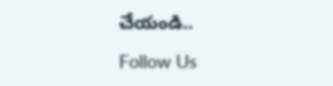చేయండి..

Follow Us